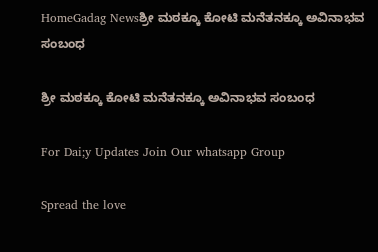HomeGadag Newsಶ್ರೀ ಮಠಕ್ಕೂ ಕೋಟಿ ಮನೆತನಕ್ಕೂ ಅವಿನಾಭವ ಸಂಬಂಧ

ಶ್ರೀ ಮಠಕ್ಕೂ ಕೋಟಿ ಮನೆತನಕ್ಕೂ ಅವಿನಾಭವ ಸಂಬಂಧ

For Dai;y Updates Join Our whatsapp Group

Spread the love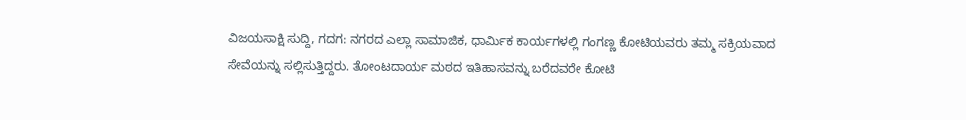ವಿಜಯಸಾಕ್ಷಿ ಸುದ್ದಿ, ಗದಗ: ನಗರದ ಎಲ್ಲಾ ಸಾಮಾಜಿಕ, ಧಾರ್ಮಿಕ ಕಾರ್ಯಗಳಲ್ಲಿ ಗಂಗಣ್ಣ ಕೋಟಿಯವರು ತಮ್ಮ ಸಕ್ರಿಯವಾದ ಸೇವೆಯನ್ನು ಸಲ್ಲಿಸುತ್ತಿದ್ದರು. ತೋಂಟದಾರ್ಯ ಮಠದ ಇತಿಹಾಸವನ್ನು ಬರೆದವರೇ ಕೋಟಿ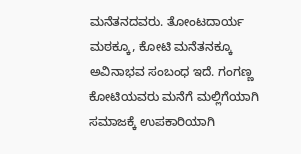ಮನೆತನದವರು. ತೋಂಟದಾರ್ಯ ಮಠಕ್ಕೂ, ಕೋಟಿ ಮನೆತನಕ್ಕೂ ಅವಿನಾಭವ ಸಂಬಂಧ ಇದೆ. ಗಂಗಣ್ಣ ಕೋಟಿಯವರು ಮನೆಗೆ ಮಲ್ಲಿಗೆಯಾಗಿ ಸಮಾಜಕ್ಕೆ ಉಪಕಾರಿಯಾಗಿ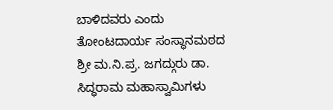ಬಾಳಿದವರು ಎಂದು ತೋಂಟದಾರ್ಯ ಸಂಸ್ಥಾನಮಠದ ಶ್ರೀ ಮ.ನಿ.ಪ್ರ. ಜಗದ್ಗುರು ಡಾ. ಸಿದ್ಧರಾಮ ಮಹಾಸ್ವಾಮಿಗಳು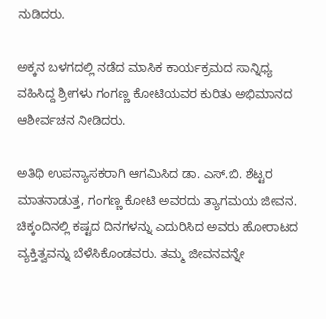ನುಡಿದರು.

ಅಕ್ಕನ ಬಳಗದಲ್ಲಿ ನಡೆದ ಮಾಸಿಕ ಕಾರ್ಯಕ್ರಮದ ಸಾನ್ನಿಧ್ಯ ವಹಿಸಿದ್ದ ಶ್ರೀಗಳು ಗಂಗಣ್ಣ ಕೋಟಿಯವರ ಕುರಿತು ಅಭಿಮಾನದ ಆಶೀರ್ವಚನ ನೀಡಿದರು.

ಅತಿಥಿ ಉಪನ್ಯಾಸಕರಾಗಿ ಆಗಮಿಸಿದ ಡಾ. ಎಸ್.ಬಿ. ಶೆಟ್ಟರ ಮಾತನಾಡುತ್ತ, ಗಂಗಣ್ಣ ಕೋಟಿ ಅವರದು ತ್ಯಾಗಮಯ ಜೀವನ. ಚಿಕ್ಕಂದಿನಲ್ಲಿ ಕಷ್ಟದ ದಿನಗಳನ್ನು ಎದುರಿಸಿದ ಅವರು ಹೋರಾಟದ ವ್ಯಕ್ತಿತ್ವವನ್ನು ಬೆಳೆಸಿಕೊಂಡವರು. ತಮ್ಮ ಜೀವನವನ್ನೇ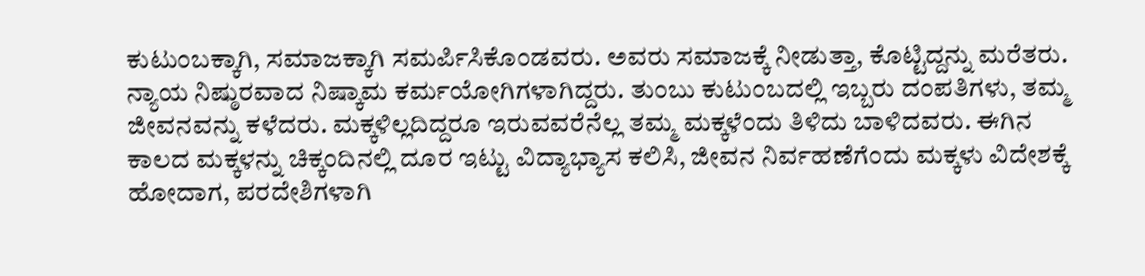ಕುಟುಂಬಕ್ಕಾಗಿ, ಸಮಾಜಕ್ಕಾಗಿ ಸಮರ್ಪಿಸಿಕೊಂಡವರು. ಅವರು ಸಮಾಜಕ್ಕೆ ನೀಡುತ್ತಾ, ಕೊಟ್ಟಿದ್ದನ್ನು ಮರೆತರು. ನ್ಯಾಯ ನಿಷ್ಠುರವಾದ ನಿಷ್ಕಾಮ ಕರ್ಮಯೋಗಿಗಳಾಗಿದ್ದರು. ತುಂಬು ಕುಟುಂಬದಲ್ಲಿ ಇಬ್ಬರು ದಂಪತಿಗಳು, ತಮ್ಮ ಜೀವನವನ್ನು ಕಳೆದರು. ಮಕ್ಕಳಿಲ್ಲದಿದ್ದರೂ ಇರುವವರೆನೆಲ್ಲ ತಮ್ಮ ಮಕ್ಕಳೆಂದು ತಿಳಿದು ಬಾಳಿದವರು. ಈಗಿನ ಕಾಲದ ಮಕ್ಕಳನ್ನು ಚಿಕ್ಕಂದಿನಲ್ಲಿ ದೂರ ಇಟ್ಟು ವಿದ್ಯಾಭ್ಯಾಸ ಕಲಿಸಿ, ಜೀವನ ನಿರ್ವಹಣೆಗೆಂದು ಮಕ್ಕಳು ವಿದೇಶಕ್ಕೆ ಹೋದಾಗ, ಪರದೇಶಿಗಳಾಗಿ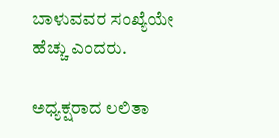ಬಾಳುವವರ ಸಂಖ್ಯೆಯೇ ಹೆಚ್ಚು ಎಂದರು.

ಅಧ್ಯಕ್ಷರಾದ ಲಲಿತಾ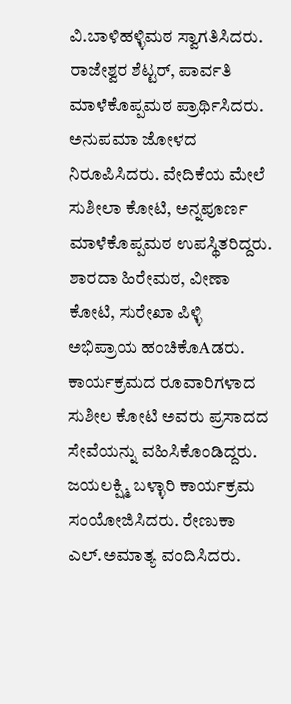ವಿ.ಬಾಳಿಹಳ್ಳಿಮಠ ಸ್ವಾಗತಿಸಿದರು. ರಾಜೇಶ್ವರ ಶೆಟ್ಟರ್, ಪಾರ್ವತಿ ಮಾಳೆಕೊಪ್ಪಮಠ ಪ್ರಾರ್ಥಿಸಿದರು. ಅನುಪಮಾ ಜೋಳದ ನಿರೂಪಿಸಿದರು. ವೇದಿಕೆಯ ಮೇಲೆ ಸುಶೀಲಾ ಕೋಟಿ, ಅನ್ನಪೂರ್ಣ ಮಾಳೆಕೊಪ್ಪಮಠ ಉಪಸ್ಥಿತರಿದ್ದರು. ಶಾರದಾ ಹಿರೇಮಠ, ವೀಣಾ ಕೋಟಿ, ಸುರೇಖಾ ಪಿಳ್ಳಿ ಅಭಿಪ್ರಾಯ ಹಂಚಿಕೊAಡರು. ಕಾರ್ಯಕ್ರಮದ ರೂವಾರಿಗಳಾದ ಸುಶೀಲ ಕೋಟಿ ಅವರು ಪ್ರಸಾದದ ಸೇವೆಯನ್ನು ವಹಿಸಿಕೊಂಡಿದ್ದರು. ಜಯಲಕ್ಷ್ಮಿ ಬಳ್ಳಾರಿ ಕಾರ್ಯಕ್ರಮ ಸಂಯೋಜಿಸಿದರು. ರೇಣುಕಾ ಎಲ್.ಅಮಾತ್ಯ ವಂದಿಸಿದರು.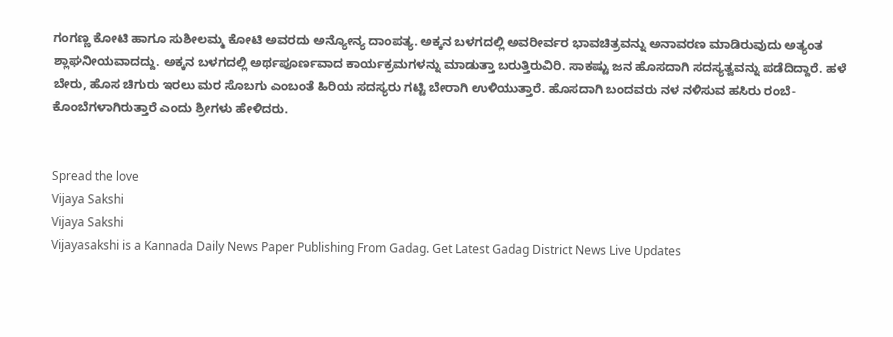ಗಂಗಣ್ಣ ಕೋಟಿ ಹಾಗೂ ಸುಶೀಲಮ್ಮ ಕೋಟಿ ಅವರದು ಅನ್ಯೋನ್ಯ ದಾಂಪತ್ಯ. ಅಕ್ಕನ ಬಳಗದಲ್ಲಿ ಅವರೀರ್ವರ ಭಾವಚಿತ್ರವನ್ನು ಅನಾವರಣ ಮಾಡಿರುವುದು ಅತ್ಯಂತ ಶ್ಲಾಘನೀಯವಾದದ್ದು. ಅಕ್ಕನ ಬಳಗದಲ್ಲಿ ಅರ್ಥಪೂರ್ಣವಾದ ಕಾರ್ಯಕ್ರಮಗಳನ್ನು ಮಾಡುತ್ತಾ ಬರುತ್ತಿರುವಿರಿ. ಸಾಕಷ್ಟು ಜನ ಹೊಸದಾಗಿ ಸದಸ್ಯತ್ವವನ್ನು ಪಡೆದಿದ್ದಾರೆ. ಹಳೆ ಬೇರು, ಹೊಸ ಚಿಗುರು ಇರಲು ಮರ ಸೊಬಗು ಎಂಬಂತೆ ಹಿರಿಯ ಸದಸ್ಯರು ಗಟ್ಟಿ ಬೇರಾಗಿ ಉಳಿಯುತ್ತಾರೆ. ಹೊಸದಾಗಿ ಬಂದವರು ನಳ ನಳಿಸುವ ಹಸಿರು ರಂಬೆ-ಕೊಂಬೆಗಳಾಗಿರುತ್ತಾರೆ ಎಂದು ಶ್ರೀಗಳು ಹೇಳಿದರು.


Spread the love
Vijaya Sakshi
Vijaya Sakshi
Vijayasakshi is a Kannada Daily News Paper Publishing From Gadag. Get Latest Gadag District News Live Updates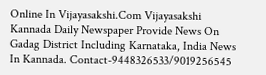Online In Vijayasakshi.Com Vijayasakshi Kannada Daily Newspaper Provide News On Gadag District Including Karnataka, India News In Kannada. Contact-9448326533/9019256545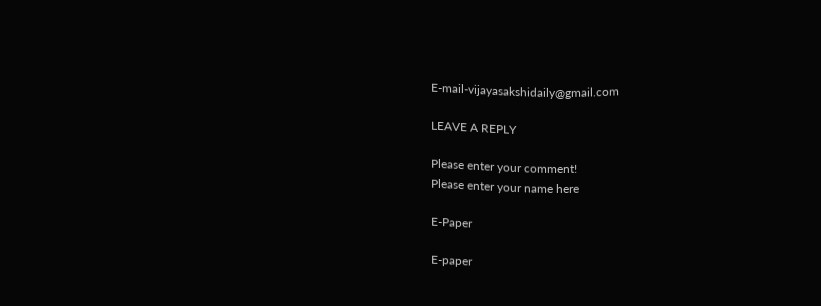E-mail-vijayasakshidaily@gmail.com

LEAVE A REPLY

Please enter your comment!
Please enter your name here

E-Paper

E-paper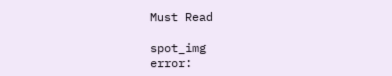Must Read

spot_img
error: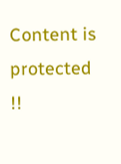Content is protected !!